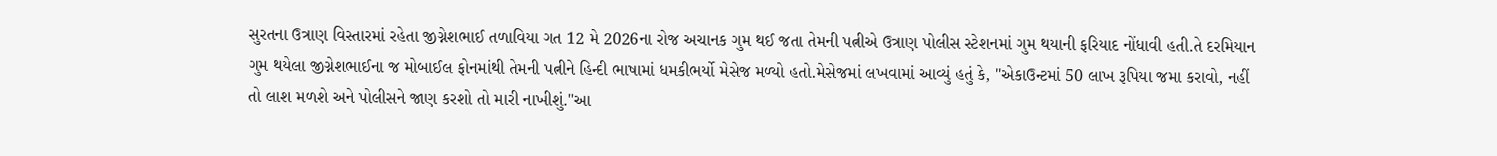સુરતના ઉત્રાણ વિસ્તારમાં રહેતા જીગ્નેશભાઈ તળાવિયા ગત 12 મે 2026ના રોજ અચાનક ગુમ થઈ જતા તેમની પત્નીએ ઉત્રાણ પોલીસ સ્ટેશનમાં ગુમ થયાની ફરિયાદ નોંધાવી હતી.તે દરમિયાન ગુમ થયેલા જીગ્નેશભાઈના જ મોબાઈલ ફોનમાંથી તેમની પત્નીને હિન્દી ભાષામાં ધમકીભર્યો મેસેજ મળ્યો હતો.મેસેજમાં લખવામાં આવ્યું હતું કે, "એકાઉન્ટમાં 50 લાખ રૂપિયા જમા કરાવો, નહીં તો લાશ મળશે અને પોલીસને જાણ કરશો તો મારી નાખીશું."આ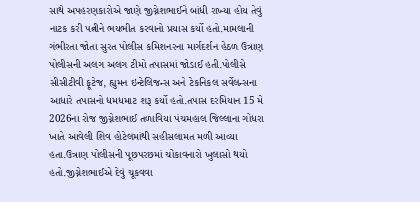સાથે અપહરણકારોએ જાણે જીગ્નેશભાઈને બાંધી રાખ્યા હોય તેવું નાટક કરી પત્નીને ભયભીત કરવાનો પ્રયાસ કર્યો હતો.મામલાની ગંભીરતા જોતા સુરત પોલીસ કમિશનરના માર્ગદર્શન હેઠળ ઉત્રાણ પોલીસની અલગ અલગ ટીમો તપાસમાં જોડાઈ હતી.પોલીસે સીસીટીવી ફૂટેજ, હ્યુમન ઇન્ટેલિજન્સ અને ટેકનિકલ સર્વેલન્સના આધારે તપાસનો ધમધમાટ શરૂ કર્યો હતો.તપાસ દરમિયાન 15 મે 2026ના રોજ જીગ્નેશભાઈ તળાવિયા પંચમહાલ જિલ્લાના ગોધરા ખાતે આવેલી શિવ હોટેલમાંથી સહીસલામત મળી આવ્યા હતા.ઉત્રાણ પોલીસની પૂછપરછમાં ચોંકાવનારો ખુલાસો થયો હતો.જીગ્નેશભાઈએ દેવું ચૂકવવા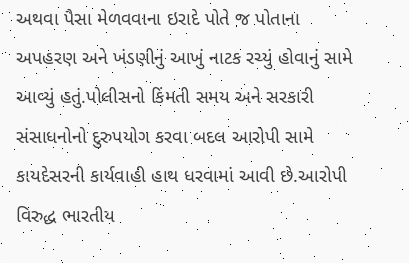અથવા પૈસા મેળવવાના ઇરાદે પોતે જ પોતાના અપહરણ અને ખંડણીનું આખું નાટક રચ્યું હોવાનું સામે આવ્યું હતું.પોલીસનો કિંમતી સમય અને સરકારી સંસાધનોનો દુરુપયોગ કરવા બદલ આરોપી સામે કાયદેસરની કાર્યવાહી હાથ ધરવામાં આવી છે.આરોપી વિરુદ્ધ ભારતીય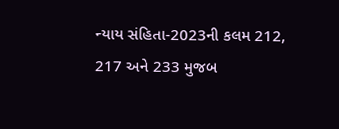ન્યાય સંહિતા-2023ની કલમ 212, 217 અને 233 મુજબ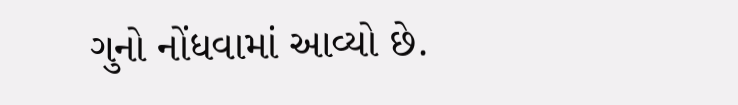ગુનો નોંધવામાં આવ્યો છે.